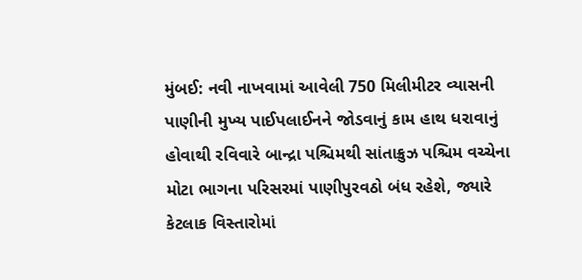મુંબઈ: નવી નાખવામાં આવેલી 750 મિલીમીટર વ્યાસની પાણીની મુખ્ય પાઈપલાઈનને જોડવાનું કામ હાથ ધરાવાનું હોવાથી રવિવારે બાન્દ્રા પશ્ચિમથી સાંતાક્રુઝ પશ્ચિમ વચ્ચેના મોટા ભાગના પરિસરમાં પાણીપુરવઠો બંધ રહેશે, જ્યારે કેટલાક વિસ્તારોમાં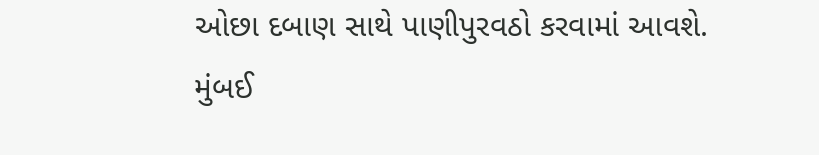ઓછા દબાણ સાથે પાણીપુરવઠો કરવામાં આવશે.
મુંબઈ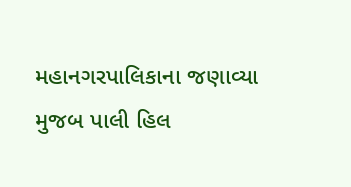મહાનગરપાલિકાના જણાવ્યા મુજબ પાલી હિલ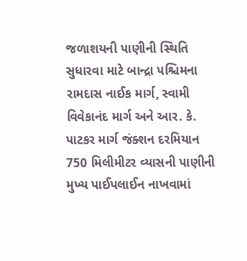જળાશયની પાણીની સ્થિતિ સુધારવા માટે બાન્દ્રા પશ્ચિમના રામદાસ નાઈક માર્ગ, સ્વામી વિવેકાનંદ માર્ગ અને આર. કે. પાટકર માર્ગ જંક્શન દરમિયાન 750 મિલીમીટર વ્યાસની પાણીની મુખ્ય પાઈપલાઈન નાખવામાં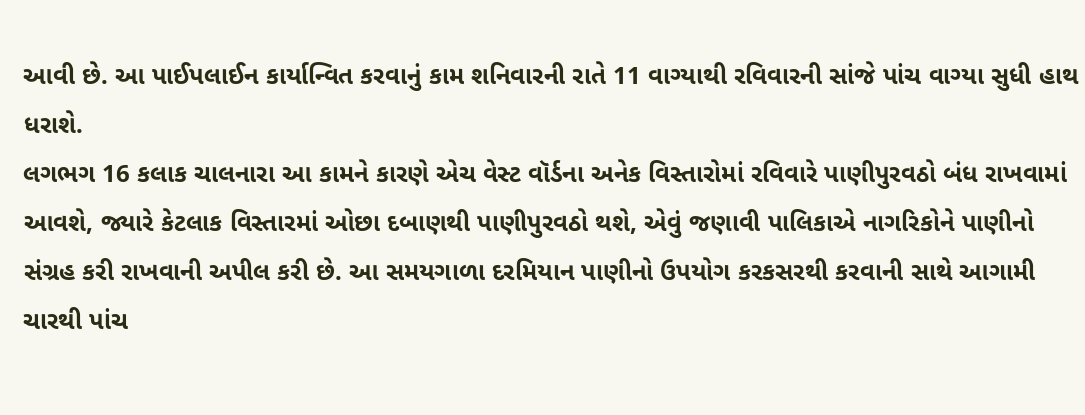આવી છે. આ પાઈપલાઈન કાર્યાન્વિત કરવાનું કામ શનિવારની રાતે 11 વાગ્યાથી રવિવારની સાંજે પાંચ વાગ્યા સુધી હાથ ધરાશે.
લગભગ 16 કલાક ચાલનારા આ કામને કારણે એચ વેસ્ટ વૉર્ડના અનેક વિસ્તારોમાં રવિવારે પાણીપુરવઠો બંધ રાખવામાં આવશે, જ્યારે કેટલાક વિસ્તારમાં ઓછા દબાણથી પાણીપુરવઠો થશે, એવું જણાવી પાલિકાએ નાગરિકોને પાણીનો સંગ્રહ કરી રાખવાની અપીલ કરી છે. આ સમયગાળા દરમિયાન પાણીનો ઉપયોગ કરકસરથી કરવાની સાથે આગામી ચારથી પાંચ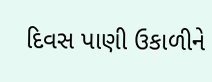દિવસ પાણી ઉકાળીને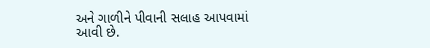અને ગાળીને પીવાની સલાહ આપવામાં આવી છે.